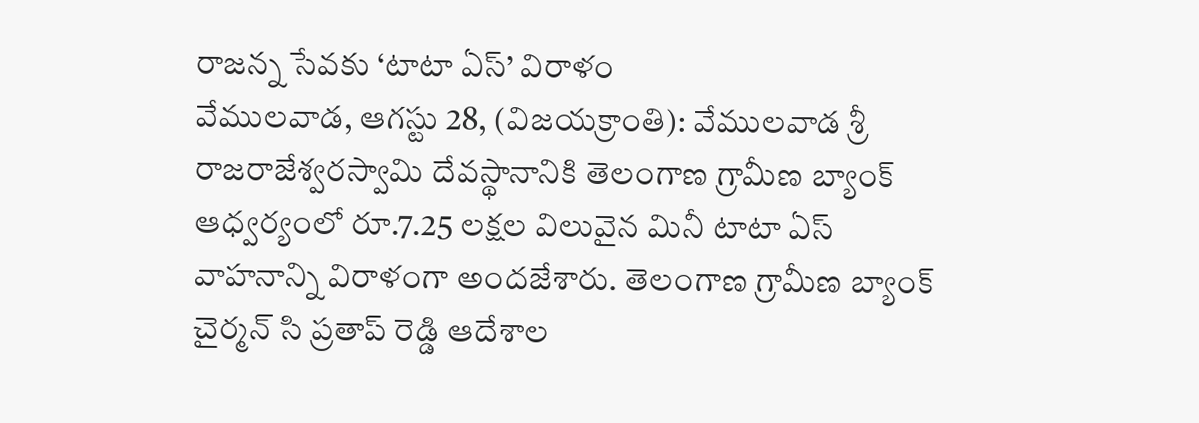రాజన్న సేవకు ‘టాటా ఏస్’ విరాళం
వేములవాడ, ఆగస్టు 28, (విజయక్రాంతి): వేములవాడ శ్రీ రాజరాజేశ్వరస్వామి దేవస్థానానికి తెలంగాణ గ్రామీణ బ్యాంక్ ఆధ్వర్యంలో రూ.7.25 లక్షల విలువైన మినీ టాటా ఏస్ వాహనాన్ని విరాళంగా అందజేశారు. తెలంగాణ గ్రామీణ బ్యాంక్ చైర్మన్ సి ప్రతాప్ రెడ్డి ఆదేశాల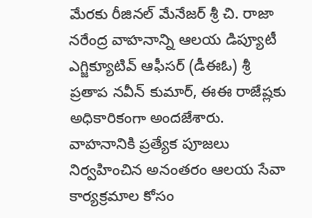మేరకు రీజినల్ మేనేజర్ శ్రీ చి. రాజా నరేంద్ర వాహనాన్ని ఆలయ డిప్యూటీ ఎగ్జిక్యూటివ్ ఆఫీసర్ (డీఈఓ) శ్రీ ప్రతాప నవీన్ కుమార్, ఈఈ రాజేష్లకు అధికారికంగా అందజేశారు.
వాహనానికి ప్రత్యేక పూజలు నిర్వహించిన అనంతరం ఆలయ సేవా కార్యక్రమాల కోసం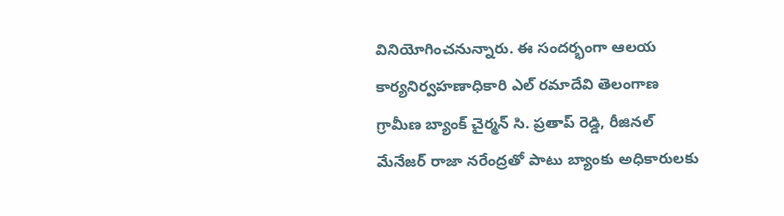వినియోగించనున్నారు. ఈ సందర్భంగా ఆలయ కార్యనిర్వహణాధికారి ఎల్ రమాదేవి తెలంగాణ గ్రామీణ బ్యాంక్ చైర్మన్ సి. ప్రతాప్ రెడ్డి, రీజినల్ మేనేజర్ రాజా నరేంద్రతో పాటు బ్యాంకు అధికారులకు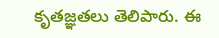కృతజ్ఞతలు తెలిపారు. ఈ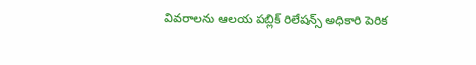వివరాలను ఆలయ పబ్లిక్ రిలేషన్స్ అధికారి పెరిక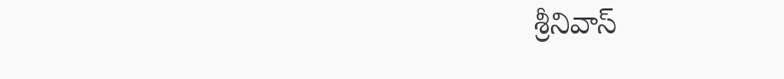శ్రీనివాస్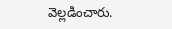వెల్లడించారు.